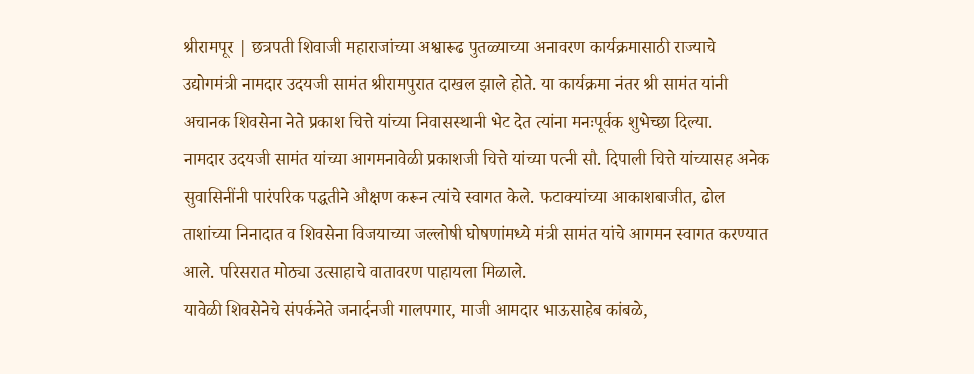श्रीरामपूर | छत्रपती शिवाजी महाराजांच्या अश्वारूढ पुतळ्याच्या अनावरण कार्यक्रमासाठी राज्याचे उद्योगमंत्री नामदार उदयजी सामंत श्रीरामपुरात दाखल झाले होते. या कार्यक्रमा नंतर श्री सामंत यांनी अचानक शिवसेना नेते प्रकाश चित्ते यांच्या निवासस्थानी भेट देत त्यांना मनःपूर्वक शुभेच्छा दिल्या.
नामदार उदयजी सामंत यांच्या आगमनावेळी प्रकाशजी चित्ते यांच्या पत्नी सौ. दिपाली चित्ते यांच्यासह अनेक सुवासिनींनी पारंपरिक पद्धतीने औक्षण करून त्यांचे स्वागत केले. फटाक्यांच्या आकाशबाजीत, ढोल ताशांच्या निनादात व शिवसेना विजयाच्या जल्लोषी घोषणांमध्ये मंत्री सामंत यांचे आगमन स्वागत करण्यात आले. परिसरात मोठ्या उत्साहाचे वातावरण पाहायला मिळाले.
यावेळी शिवसेनेचे संपर्कनेते जनार्दनजी गालपगार, माजी आमदार भाऊसाहेब कांबळे,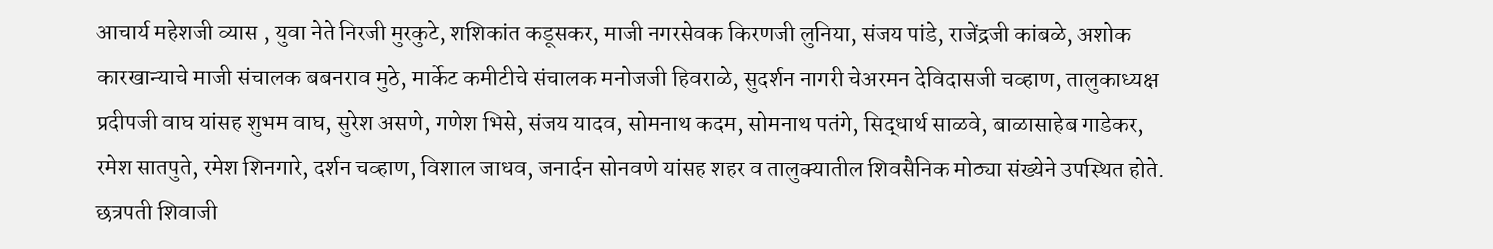आचार्य महेशजी व्यास , युवा नेते निरजी मुरकुटे, शशिकांत कडूसकर, माजी नगरसेवक किरणजी लुनिया, संजय पांडे, राजेंद्रजी कांबळे, अशोक कारखान्याचे माजी संचालक बबनराव मुठे, मार्केट कमीटीचे संचालक मनोजजी हिवराळे, सुदर्शन नागरी चेअरमन देविदासजी चव्हाण, तालुकाध्यक्ष प्रदीपजी वाघ यांसह शुभम वाघ, सुरेश असणे, गणेश भिसे, संजय यादव, सोमनाथ कदम, सोमनाथ पतंगे, सिद्धार्थ साळवे, बाळासाहेब गाडेकर, रमेश सातपुते, रमेश शिनगारे, दर्शन चव्हाण, विशाल जाधव, जनार्दन सोनवणे यांसह शहर व तालुक्यातील शिवसैनिक मोठ्या संख्येने उपस्थित होते.
छत्रपती शिवाजी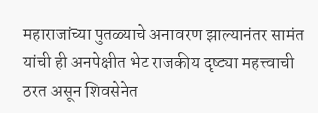महाराजांच्या पुतळ्याचे अनावरण झाल्यानंतर सामंत यांची ही अनपेक्षीत भेट राजकीय दृष्ट्या महत्त्वाची ठरत असून शिवसेनेत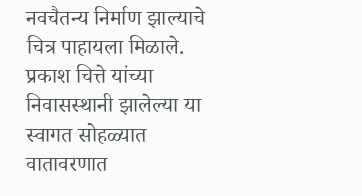नवचैतन्य निर्माण झाल्याचे चित्र पाहायला मिळाले. प्रकाश चित्ते यांच्या निवासस्थानी झालेल्या या स्वागत सोहळ्यात वातावरणात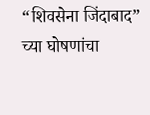“शिवसेना जिंदाबाद” च्या घोषणांचा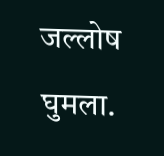जल्लोष घुमला.